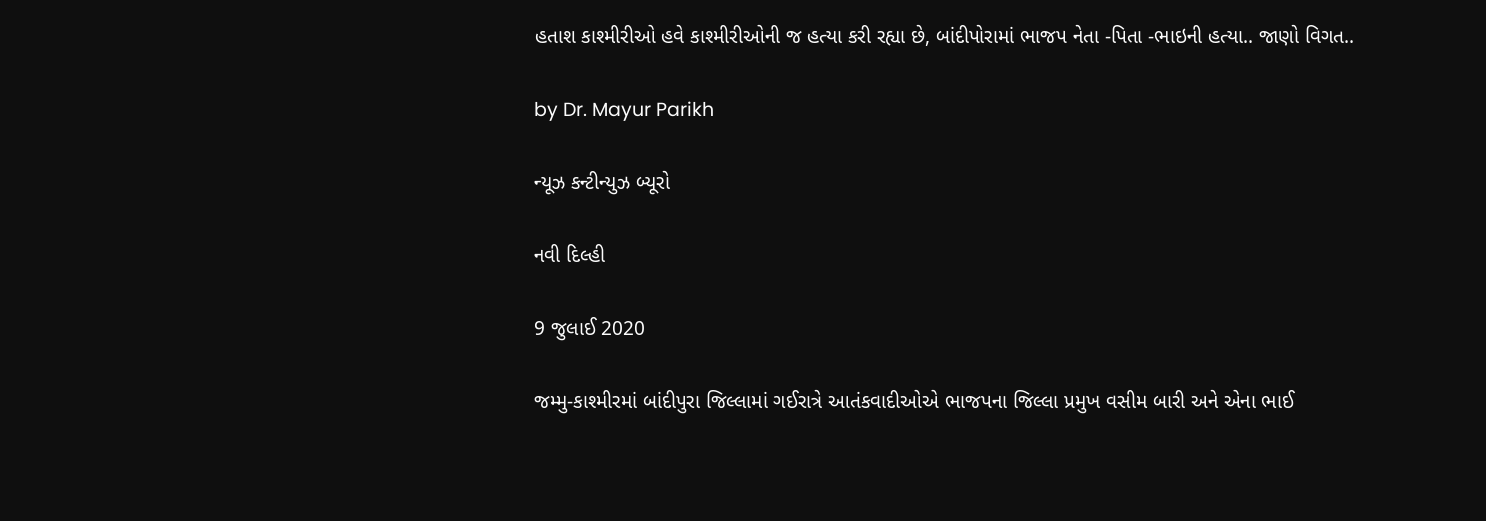હતાશ કાશ્મીરીઓ હવે કાશ્મીરીઓની જ હત્યા કરી રહ્યા છે, બાંદીપોરામાં ભાજપ નેતા -પિતા -ભાઇની હત્યા.. જાણો વિગત..

by Dr. Mayur Parikh

ન્યૂઝ કન્ટીન્યુઝ બ્યૂરો

નવી દિલ્હી

9 જુલાઈ 2020

જમ્મુ-કાશ્મીરમાં બાંદીપુરા જિલ્લામાં ગઈરાત્રે આતંકવાદીઓએ ભાજપના જિલ્લા પ્રમુખ વસીમ બારી અને એના ભાઈ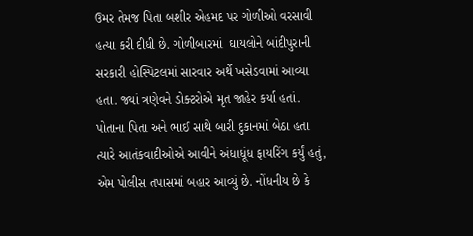ઉમર તેમજ પિતા બશીર એહમદ પર ગોળીઓ વરસાવી હત્યા કરી દીધી છે. ગોળીબારમાં  ઘાયલોને બાંદીપુરાની સરકારી હોસ્પિટલમાં સારવાર અર્થે ખસેડવામાં આવ્યા હતા. જ્યાં ત્રણેવને ડોક્ટરોએ મૃત જાહેર કર્યા હતાં. પોતાના પિતા અને ભાઈ સાથે બારી દુકાનમાં બેઠા હતા ત્યારે આતંકવાદીઓએ આવીને અંધાધૂંધ ફાયરિંગ કર્યું હતું, એમ પોલીસ તપાસમાં બહાર આવ્યું છે. નોંધનીય છે કે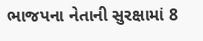ભાજપના નેતાની સુરક્ષામાં 8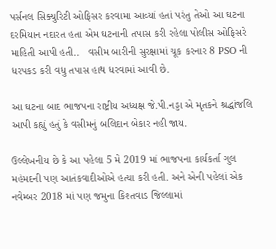પર્સનલ સિક્યુરિટી ઓફિસર કરવામા આવ્યાં હતાં પરંતુ તેઓ આ ઘટના દરમિયાન નદારત હતા એમ ઘટનાની તપાસ કરી રહેલા પોલીસ ઓફિસરે માહિતી આપી હતી..   વસીમ બારીની સુરક્ષામાં ચૂક કરનાર 8 PSO ની ધરપકડ કરી વધુ તપાસ હાથ ધરવામાં આવી છે.

આ ઘટના બાદ ભાજપના રાષ્ટ્રીય અધ્યક્ષ જે.પી.નડ્ડા એ મૃતકને શ્રદ્ધાંજલિ આપી કહ્યું હતું કે વસીમનું બલિદાન બેકાર નહી જાય.

ઉલ્લેખનીય છે કે આ પહેલા 5 મે 2019 માં ભાજપના કાર્યકર્તા ગુલ મહંમદની પણ આતંકવાદીઓએ હત્યા કરી હતી. અને એની પહેલાં એક નવેમ્બર 2018 માં પણ જમુના કિશ્તવાડ જિલ્લામાં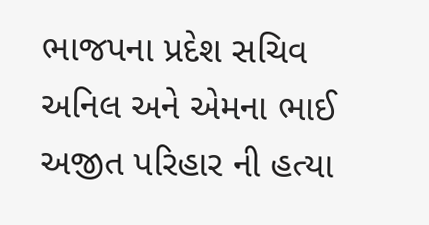ભાજપના પ્રદેશ સચિવ અનિલ અને એમના ભાઈ અજીત પરિહાર ની હત્યા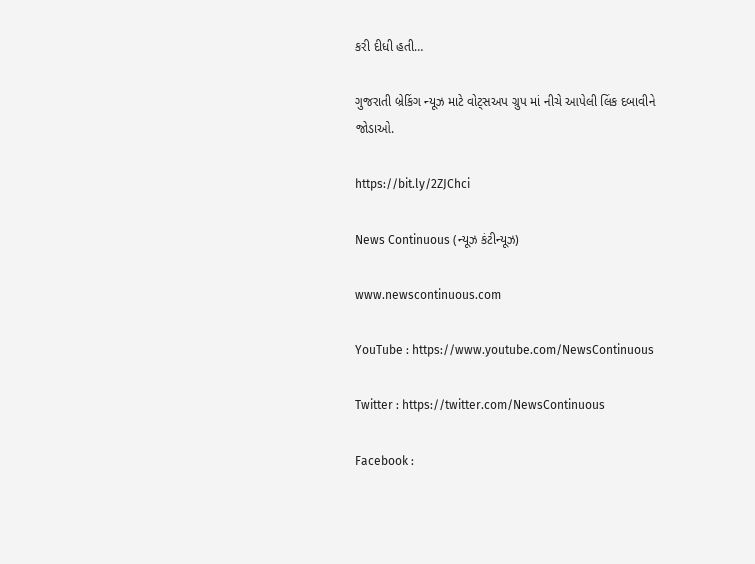કરી દીધી હતી…

ગુજરાતી બ્રેકિંગ ન્યૂઝ માટે વોટ્સઅપ ગ્રુપ માં નીચે આપેલી લિંક દબાવીને જોડાઓ.

https://bit.ly/2ZJChci

News Continuous (ન્યૂઝ કંટીન્યૂઝ)

www.newscontinuous.com

YouTube : https://www.youtube.com/NewsContinuous

Twitter : https://twitter.com/NewsContinuous

Facebook :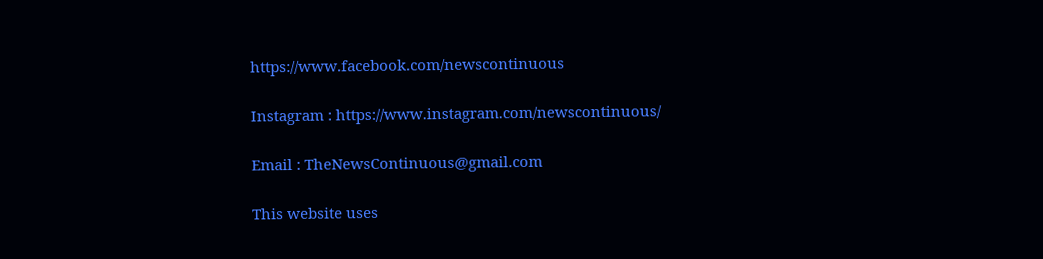https://www.facebook.com/newscontinuous

Instagram : https://www.instagram.com/newscontinuous/

Email : TheNewsContinuous@gmail.com

This website uses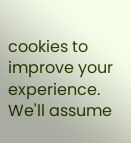cookies to improve your experience. We'll assume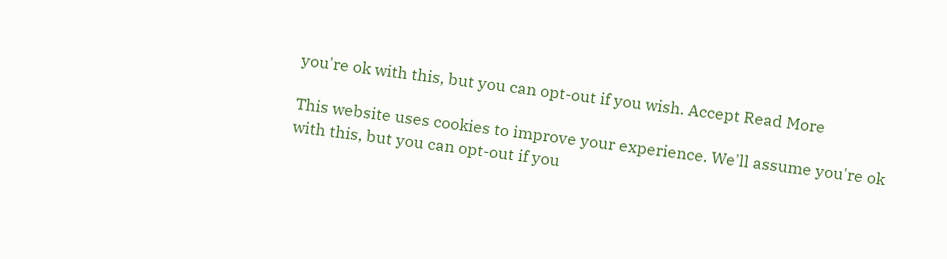you're ok with this, but you can opt-out if you wish. Accept Read More

This website uses cookies to improve your experience. We'll assume you're ok with this, but you can opt-out if you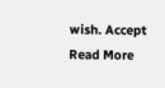wish. Accept Read More